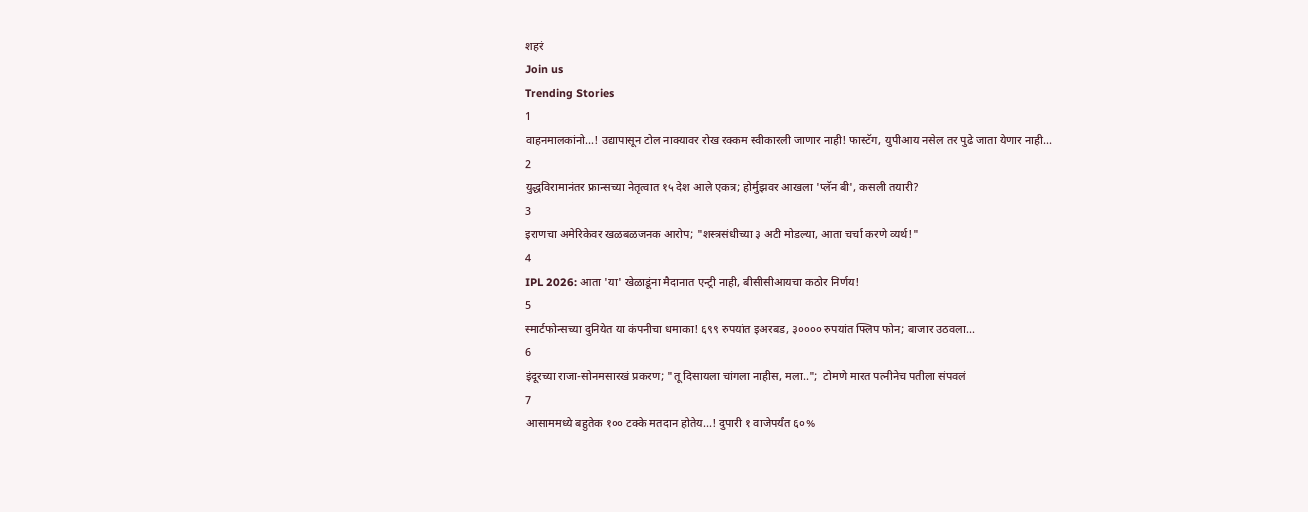शहरं
Join us
Trending Stories
1
वाहनमालकांनो...! उद्यापासून टोल नाक्यावर रोख रक्कम स्वीकारली जाणार नाही! फास्टॅग, युपीआय नसेल तर पुढे जाता येणार नाही...
2
युद्धविरामानंतर फ्रान्सच्या नेतृत्वात १५ देश आले एकत्र; होर्मुझवर आखला 'प्लॅन बी', कसली तयारी?
3
इराणचा अमेरिकेवर खळबळजनक आरोप; "शस्त्रसंधीच्या ३ अटी मोडल्या, आता चर्चा करणे व्यर्थ!"
4
IPL 2026: आता 'या' खेळाडूंना मैदानात एन्ट्री नाही, बीसीसीआयचा कठोर निर्णय!
5
स्मार्टफोन्सच्या दुनियेत या कंपनीचा धमाका! ६९९ रुपयांत इअरबड, ३०००० रुपयांत फ्लिप फोन; बाजार उठवला...
6
इंदूरच्या राजा-सोनमसारखं प्रकरण; "तू दिसायला चांगला नाहीस, मला..";  टोमणे मारत पत्नीनेच पतीला संपवलं
7
आसाममध्ये बहुतेक १०० टक्के मतदान होतेय...! दुपारी १ वाजेपर्यंत ६०%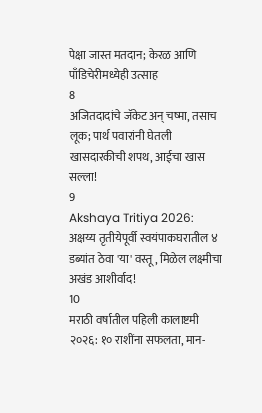पेक्षा जास्त मतदान; केरळ आणि पाँडिचेरीमध्येही उत्साह
8
अजितदादांचे जॅकेट अन् चष्मा, तसाच लूक; पार्थ पवारांनी घेतली खासदारकीची शपथ, आईचा खास सल्ला!
9
Akshaya Tritiya 2026: अक्षय्य तृतीयेपूर्वी स्वयंपाकघरातील ४ डब्यांत ठेवा 'या' वस्तू, मिळेल लक्ष्मीचा अखंड आशीर्वाद!
10
मराठी वर्षातील पहिली कालाष्टमी २०२६: १० राशींना सफलता, मान-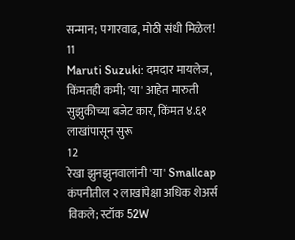सन्मान; पगारवाढ, मोठी संधी मिळेल!
11
Maruti Suzuki: दमदार मायलेज, किंमतही कमी; 'या' आहेत मारुती सुझुकीच्या बजेट कार, किंमत ४.६१ लाखांपासून सुरू
12
रेखा झुनझुनवालांनी 'या' Smallcap कंपनीतील २ लाखांपेक्षा अधिक शेअर्स विकले; स्टॉक 52W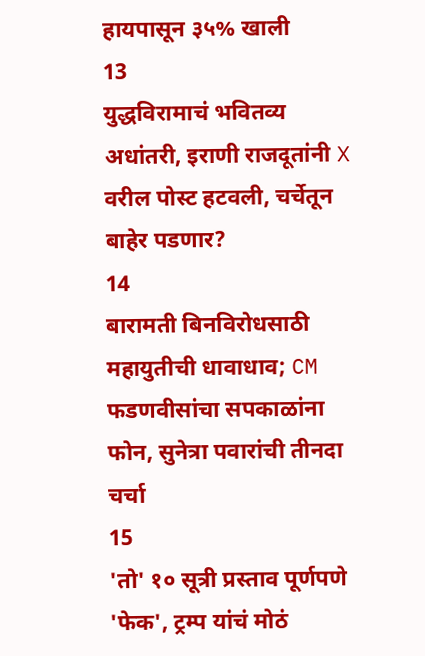हायपासून ३५% खाली
13
युद्धविरामाचं भवितव्य अधांतरी, इराणी राजदूतांनी X वरील पोस्ट हटवली, चर्चेतून बाहेर पडणार?
14
बारामती बिनविरोधसाठी महायुतीची धावाधाव; CM फडणवीसांचा सपकाळांना फोन, सुनेत्रा पवारांची तीनदा चर्चा
15
'तो' १० सूत्री प्रस्ताव पूर्णपणे 'फेक', ट्रम्प यांचं मोठं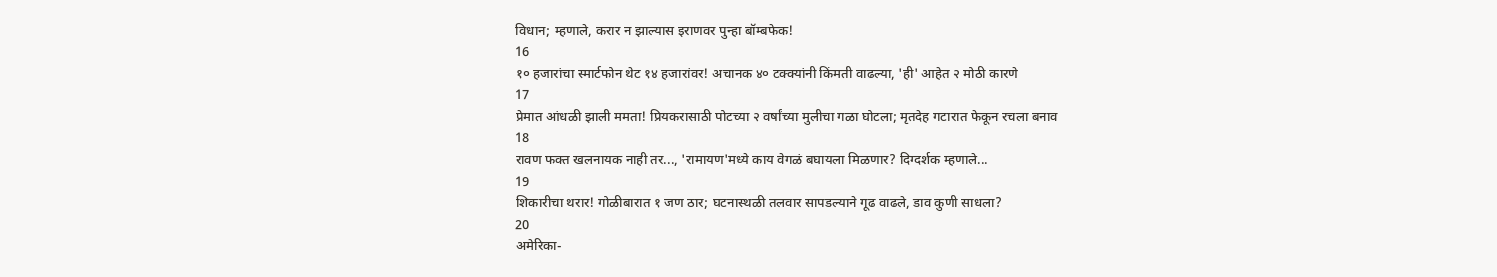विधान; म्हणाले, करार न झाल्यास इराणवर पुन्हा बॉम्बफेक!
16
१० हजारांचा स्मार्टफोन थेट १४ हजारांवर! अचानक ४० टक्क्यांनी किंमती वाढल्या, 'ही' आहेत २ मोठी कारणे
17
प्रेमात आंधळी झाली ममता! प्रियकरासाठी पोटच्या २ वर्षांच्या मुलीचा गळा घोटला; मृतदेह गटारात फेकून रचला बनाव
18
रावण फक्त खलनायक नाही तर..., 'रामायण'मध्ये काय वेगळं बघायला मिळणार? दिग्दर्शक म्हणाले...
19
शिकारीचा थरार! गोळीबारात १ जण ठार; घटनास्थळी तलवार सापडल्याने गूढ वाढले, डाव कुणी साधला?
20
अमेरिका-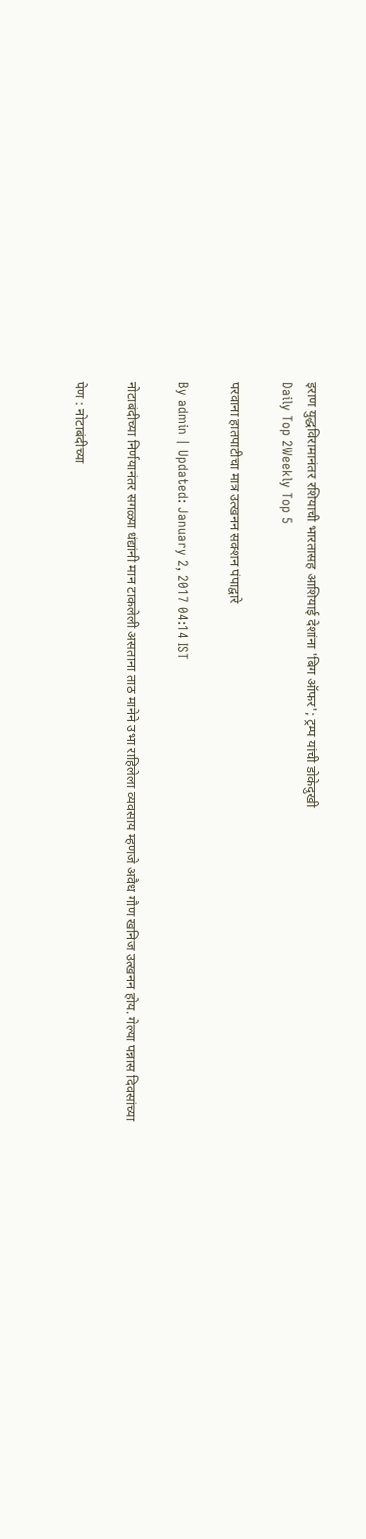इराण युद्धविरामानंतर रशियाची भारतासह आशियाई देशांना 'बिग ऑफर'; ट्रम्प यांची डोकेदुखी
Daily Top 2Weekly Top 5

परवाना हातपाटीचा मात्र उत्खनन सक्शन पंपाद्वारे

By admin | Updated: January 2, 2017 04:14 IST

नोटाबंदीच्या निर्णयानंतर सगळ्या धंद्यांनी मान टाकलेली असताना ताठ मानेने उभा राहिलेला व्यवसाय म्हणजे अवैध गौण खनिज उत्खनन होय. गेल्या पन्नास दिवसांच्या

पेण : नोटाबंदीच्या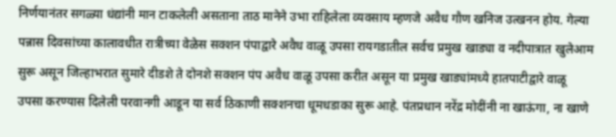निर्णयानंतर सगळ्या धंद्यांनी मान टाकलेली असताना ताठ मानेने उभा राहिलेला व्यवसाय म्हणजे अवैध गौण खनिज उत्खनन होय. गेल्या पन्नास दिवसांच्या कालावधीत रात्रीच्या वेळेस सक्शन पंपाद्वारे अवैध वाळू उपसा रायगडातील सर्वच प्रमुख खाड्या व नदीपात्रात खुलेआम सुरू असून जिल्हाभरात सुमारे दीडशे ते दोनशे सक्शन पंप अवैध वाळू उपसा करीत असून या प्रमुख खाड्यांमध्ये हातपाटीद्वारे वाळू उपसा करण्यास दिलेली परवानगी आडून या सर्व ठिकाणी सक्शनचा धूमधडाका सुरू आहे. पंतप्रधान नरेंद्र मोदींनी ना खाऊंगा, ना खाणे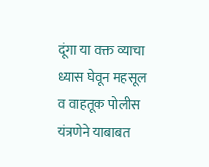दूंगा या वक्त व्याचा ध्यास घेवून महसूल व वाहतूक पोलीस यंत्रणेने याबाबत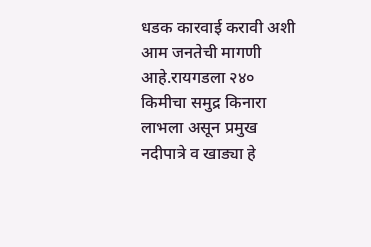धडक कारवाई करावी अशी आम जनतेची मागणी आहे.रायगडला २४० किमीचा समुद्र किनारा लाभला असून प्रमुख नदीपात्रे व खाड्या हे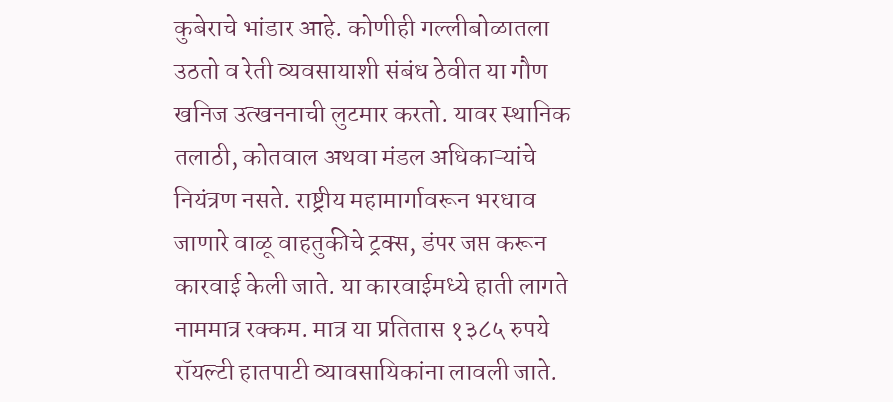कुबेराचे भांडार आहे. कोणीही गल्लीबोळातला उठतो व रेती व्यवसायाशी संबंध ठेवीत या गौण खनिज उत्खननाची लुटमार करतो. यावर स्थानिक तलाठी, कोतवाल अथवा मंडल अधिकाऱ्यांचे नियंत्रण नसते. राष्ट्रीय महामार्गावरून भरधाव जाणारे वाळू वाहतुकीचे ट्रक्स, डंपर जप्त करून कारवाई केली जाते. या कारवाईमध्ये हाती लागते नाममात्र रक्कम. मात्र या प्रतितास १३८५ रुपये रॉयल्टी हातपाटी व्यावसायिकांना लावली जाते.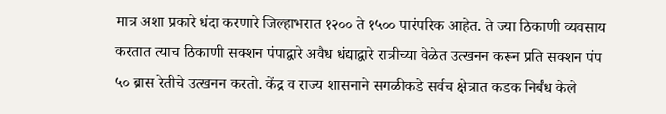मात्र अशा प्रकारे धंदा करणारे जिल्हाभरात १२०० ते १५०० पारंपरिक आहेत. ते ज्या ठिकाणी व्यवसाय करतात त्याच ठिकाणी सक्शन पंपाद्वारे अवैध धंद्याद्वारे रात्रीच्या वेळेत उत्खनन करून प्रति सक्शन पंप ५० ब्रास रेतीचे उत्खनन करतो. केंद्र व राज्य शासनाने सगळीकडे सर्वच क्षेत्रात कडक निर्बंध केले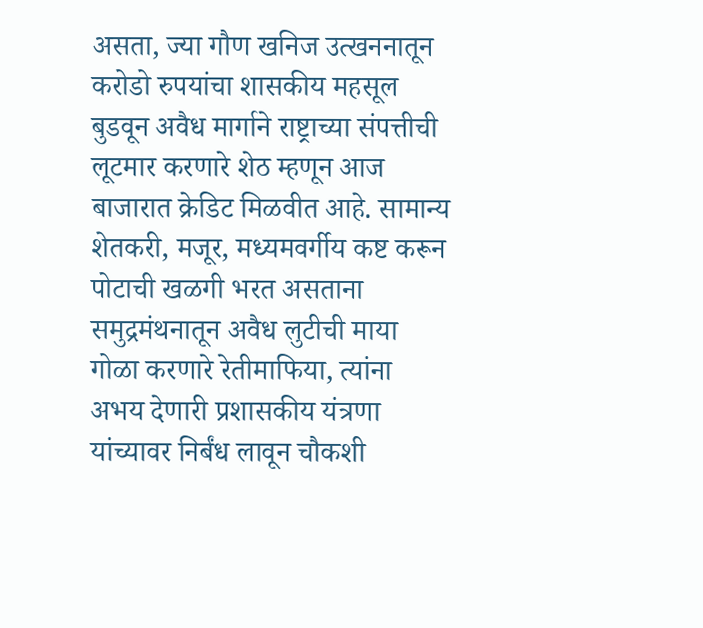असता, ज्या गौण खनिज उत्खननातून करोडो रुपयांचा शासकीय महसूल बुडवून अवैध मार्गाने राष्ट्राच्या संपत्तीची लूटमार करणारे शेठ म्हणून आज बाजारात क्रेडिट मिळवीत आहे. सामान्य शेतकरी, मजूर, मध्यमवर्गीय कष्ट करून पोटाची खळगी भरत असताना समुद्रमंथनातून अवैध लुटीची माया गोळा करणारे रेतीमाफिया, त्यांना अभय देणारी प्रशासकीय यंत्रणा यांच्यावर निर्बंध लावून चौकशी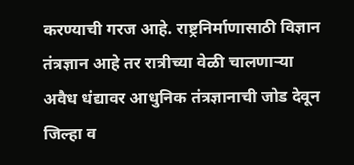करण्याची गरज आहे. राष्ट्रनिर्माणासाठी विज्ञान तंत्रज्ञान आहे तर रात्रीच्या वेळी चालणाऱ्या अवैध धंद्यावर आधुनिक तंत्रज्ञानाची जोड देवून जिल्हा व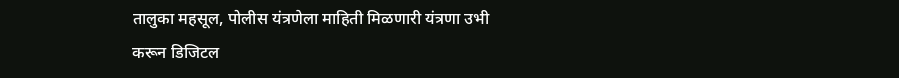तालुका महसूल, पोलीस यंत्रणेला माहिती मिळणारी यंत्रणा उभी करून डिजिटल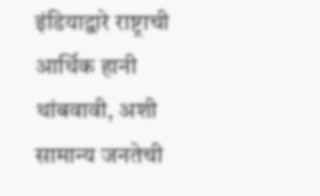इंडियाद्वारे राष्ट्राची आर्थिक हानी थांबवावी, अशी सामान्य जनतेची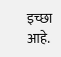इच्छा आहे.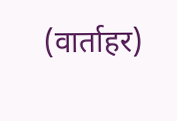(वार्ताहर)